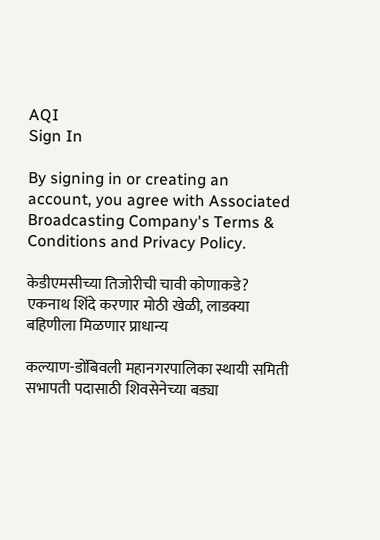AQI
Sign In

By signing in or creating an account, you agree with Associated Broadcasting Company's Terms & Conditions and Privacy Policy.

केडीएमसीच्या तिजोरीची चावी कोणाकडे? एकनाथ शिंदे करणार मोठी खेळी, लाडक्या बहिणीला मिळणार प्राधान्य

कल्याण-डोंबिवली महानगरपालिका स्थायी समिती सभापती पदासाठी शिवसेनेच्या बड्या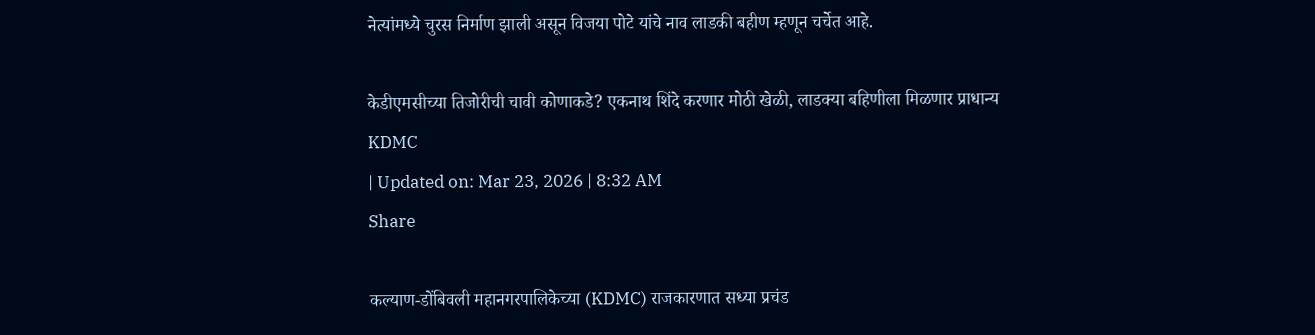नेत्यांमध्ये चुरस निर्माण झाली असून विजया पोटे यांचे नाव लाडकी बहीण म्हणून चर्चेत आहे.

केडीएमसीच्या तिजोरीची चावी कोणाकडे? एकनाथ शिंदे करणार मोठी खेळी, लाडक्या बहिणीला मिळणार प्राधान्य
KDMC
| Updated on: Mar 23, 2026 | 8:32 AM
Share

कल्याण-डोंबिवली महानगरपालिकेच्या (KDMC) राजकारणात सध्या प्रचंड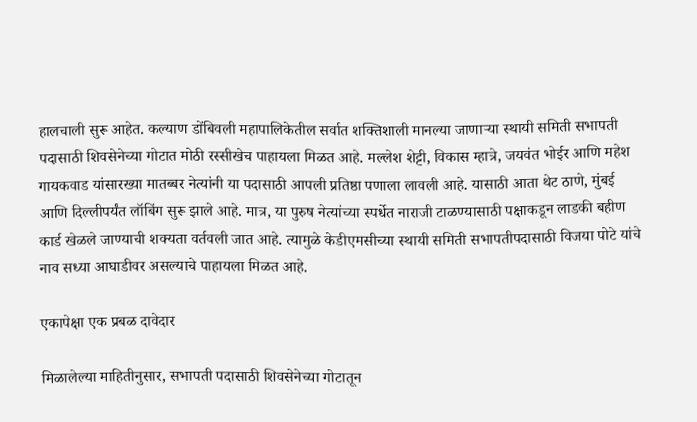हालचाली सुरू आहेत. कल्याण डोंबिवली महापालिकेतील सर्वात शक्तिशाली मानल्या जाणाऱ्या स्थायी समिती सभापती पदासाठी शिवसेनेच्या गोटात मोठी रस्सीखेच पाहायला मिळत आहे. मल्लेश शेट्टी, विकास म्हात्रे, जयवंत भोईर आणि महेश गायकवाड यांसारख्या मातब्बर नेत्यांनी या पदासाठी आपली प्रतिष्ठा पणाला लावली आहे. यासाठी आता थेट ठाणे, मुंबई आणि दिल्लीपर्यंत लॉबिंग सुरू झाले आहे. मात्र, या पुरुष नेत्यांच्या स्पर्धेत नाराजी टाळण्यासाठी पक्षाकडून लाडकी बहीण कार्ड खेळले जाण्याची शक्यता वर्तवली जात आहे. त्यामुळे केडीएमसीच्या स्थायी समिती सभापतीपदासाठी विजया पोटे यांचे नाव सध्या आघाडीवर असल्याचे पाहायला मिळत आहे.

एकापेक्षा एक प्रबळ दावेदार

मिळालेल्या माहितीनुसार, सभापती पदासाठी शिवसेनेच्या गोटातून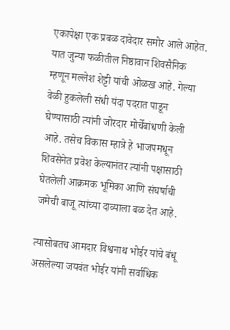एकापेक्षा एक प्रबळ दावेदार समोर आले आहेत. यात जुन्या फळीतील निष्ठावान शिवसैनिक म्हणून मल्लेश शेट्टी यांची ओळख आहे. गेल्या वेळी हुकलेली संधी यंदा पदरात पाडून घेण्यासाठी त्यांनी जोरदार मोर्चेबांधणी केली आहे. तसेच विकास म्हात्रे हे भाजपमधून शिवसेनेत प्रवेश केल्यानंतर त्यांनी पक्षासाठी घेतलेली आक्रमक भूमिका आणि संघर्षाची जमेची बाजू त्यांच्या दाव्याला बळ देत आहे.

त्यासोबतच आमदार विश्वनाथ भोईर यांचे बंधू असलेल्या जयवंत भोईर यांनी सर्वाधिक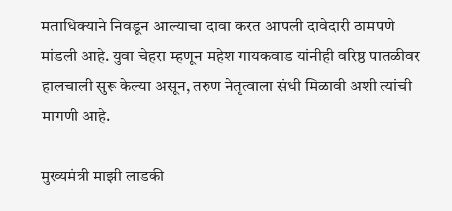मताधिक्याने निवडून आल्याचा दावा करत आपली दावेदारी ठामपणे मांडली आहे. युवा चेहरा म्हणून महेश गायकवाड यांनीही वरिष्ठ पातळीवर हालचाली सुरू केल्या असून, तरुण नेतृत्वाला संधी मिळावी अशी त्यांची मागणी आहे.

मुख्यमंत्री माझी लाडकी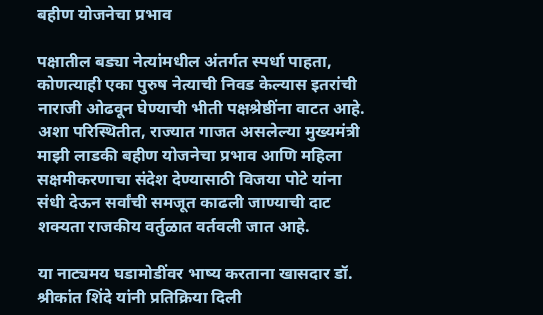बहीण योजनेचा प्रभाव

पक्षातील बड्या नेत्यांमधील अंतर्गत स्पर्धा पाहता, कोणत्याही एका पुरुष नेत्याची निवड केल्यास इतरांची नाराजी ओढवून घेण्याची भीती पक्षश्रेष्ठींना वाटत आहे. अशा परिस्थितीत, राज्यात गाजत असलेल्या मुख्यमंत्री माझी लाडकी बहीण योजनेचा प्रभाव आणि महिला सक्षमीकरणाचा संदेश देण्यासाठी विजया पोटे यांना संधी देऊन सर्वांची समजूत काढली जाण्याची दाट शक्यता राजकीय वर्तुळात वर्तवली जात आहे.

या नाट्यमय घडामोडींवर भाष्य करताना खासदार डॉ. श्रीकांत शिंदे यांनी प्रतिक्रिया दिली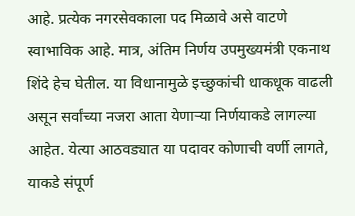आहे. प्रत्येक नगरसेवकाला पद मिळावे असे वाटणे स्वाभाविक आहे. मात्र, अंतिम निर्णय उपमुख्यमंत्री एकनाथ शिंदे हेच घेतील. या विधानामुळे इच्छुकांची धाकधूक वाढली असून सर्वांच्या नजरा आता येणाऱ्या निर्णयाकडे लागल्या आहेत. येत्या आठवड्यात या पदावर कोणाची वर्णी लागते, याकडे संपूर्ण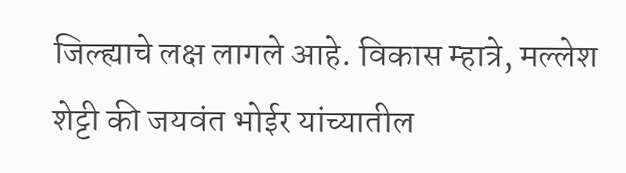जिल्ह्याचे लक्ष लागले आहे. विकास म्हात्रे, मल्लेश शेट्टी की जयवंत भोईर यांच्यातील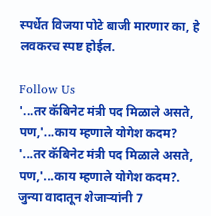स्पर्धेत विजया पोटे बाजी मारणार का, हे लवकरच स्पष्ट होईल.

Follow Us
'...तर कॅबिनेट मंत्री पद मिळाले असते, पण,'...काय म्हणाले योगेश कदम?
'...तर कॅबिनेट मंत्री पद मिळाले असते, पण,'...काय म्हणाले योगेश कदम?.
जुन्या वादातून शेजाऱ्यांनी 7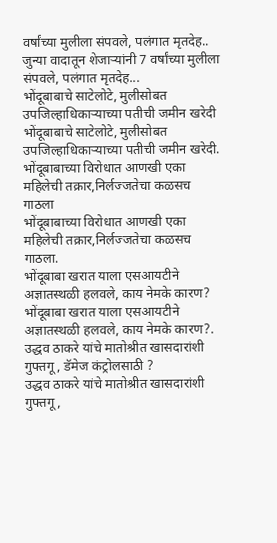वर्षांच्या मुलीला संपवले, पलंगात मृतदेह..
जुन्या वादातून शेजाऱ्यांनी 7 वर्षांच्या मुलीला संपवले, पलंगात मृतदेह...
भोंदूबाबाचे साटेलोटे, मुलीसोबत उपजिल्हाधिकाऱ्याच्या पतीची जमीन खरेदी
भोंदूबाबाचे साटेलोटे, मुलीसोबत उपजिल्हाधिकाऱ्याच्या पतीची जमीन खरेदी.
भोंदूबाबाच्या विरोधात आणखी एका महिलेची तक्रार,निर्लज्जतेचा कळसच गाठला
भोंदूबाबाच्या विरोधात आणखी एका महिलेची तक्रार,निर्लज्जतेचा कळसच गाठला.
भोंदूबाबा खरात याला एसआयटीने अज्ञातस्थळी हलवले, काय नेमके कारण?
भोंदूबाबा खरात याला एसआयटीने अज्ञातस्थळी हलवले, काय नेमके कारण?.
उद्धव ठाकरे यांचे मातोश्रीत खासदारांशी गुफ्तगू , डॅमेज कंट्रोलसाठी ?
उद्धव ठाकरे यांचे मातोश्रीत खासदारांशी गुफ्तगू ,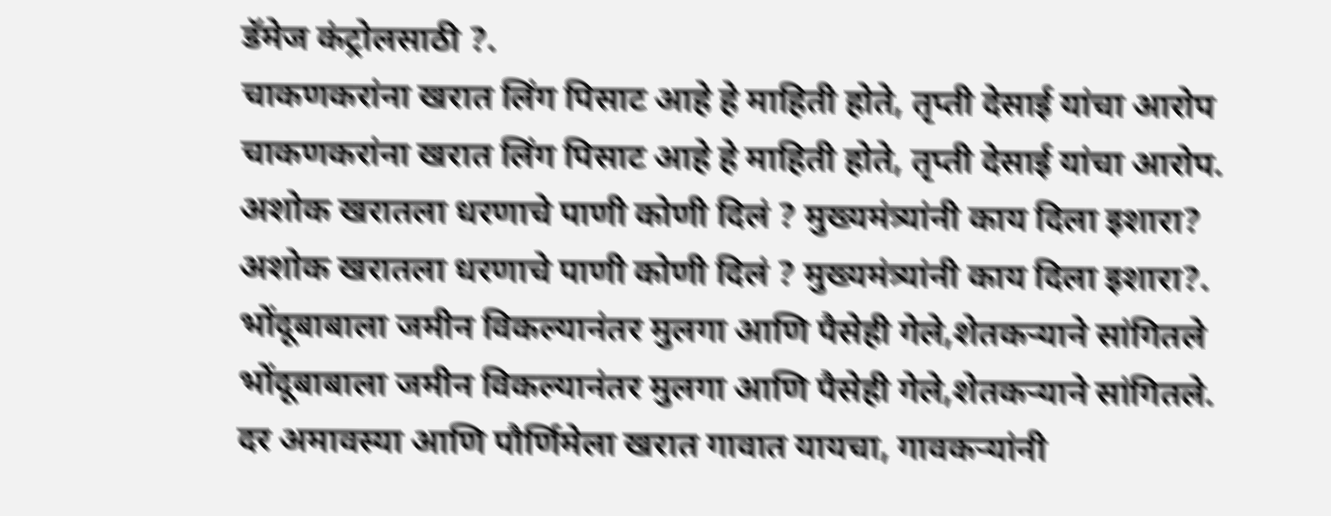डॅमेज कंट्रोलसाठी ?.
चाकणकरांना खरात लिंग पिसाट आहे हे माहिती होते, तृप्ती देसाई यांचा आरोप
चाकणकरांना खरात लिंग पिसाट आहे हे माहिती होते, तृप्ती देसाई यांचा आरोप.
अशोक खरातला धरणाचे पाणी कोणी दिलं ? मुख्यमंत्र्यांनी काय दिला इशारा?
अशोक खरातला धरणाचे पाणी कोणी दिलं ? मुख्यमंत्र्यांनी काय दिला इशारा?.
भोंदूबाबाला जमीन विकल्यानंतर मुलगा आणि पैसेही गेले,शेतकऱ्याने सांगितले
भोंदूबाबाला जमीन विकल्यानंतर मुलगा आणि पैसेही गेले,शेतकऱ्याने सांगितले.
दर अमावस्या आणि पौर्णिमेला खरात गावात यायचा, गावकऱ्यांनी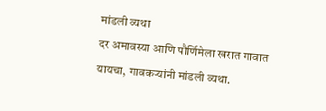मांडली व्यथा
दर अमावस्या आणि पौर्णिमेला खरात गावात यायचा, गावकऱ्यांनी मांडली व्यथा.